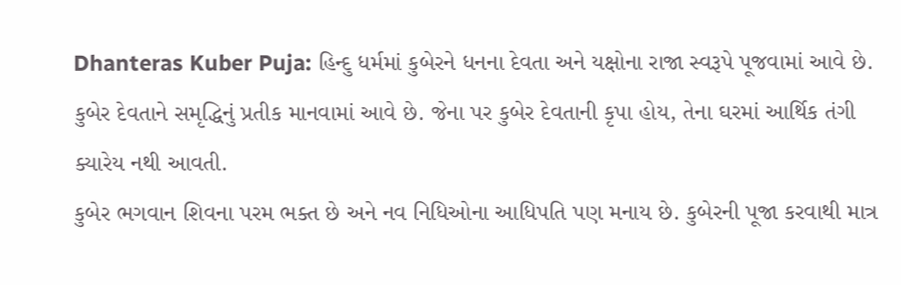Dhanteras Kuber Puja: હિન્દુ ધર્મમાં કુબેરને ધનના દેવતા અને યક્ષોના રાજા સ્વરૂપે પૂજવામાં આવે છે. કુબેર દેવતાને સમૃદ્ધિનું પ્રતીક માનવામાં આવે છે. જેના પર કુબેર દેવતાની કૃપા હોય, તેના ઘરમાં આર્થિક તંગી ક્યારેય નથી આવતી.
કુબેર ભગવાન શિવના પરમ ભક્ત છે અને નવ નિધિઓના આધિપતિ પણ મનાય છે. કુબેરની પૂજા કરવાથી માત્ર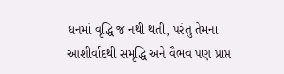ધનમાં વૃદ્ધિ જ નથી થતી, પરંતુ તેમના આશીર્વાદથી સમૃદ્ધિ અને વૈભવ પણ પ્રાપ્ત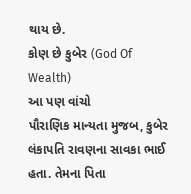થાય છે.
કોણ છે કુબેર (God Of Wealth)
આ પણ વાંચો
પૌરાણિક માન્યતા મુજબ, કુબેર લંકાપતિ રાવણના સાવકા ભાઈ હતા. તેમના પિતા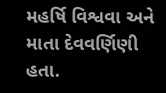મહર્ષિ વિશ્વવા અને માતા દેવવર્ણિણી હતા.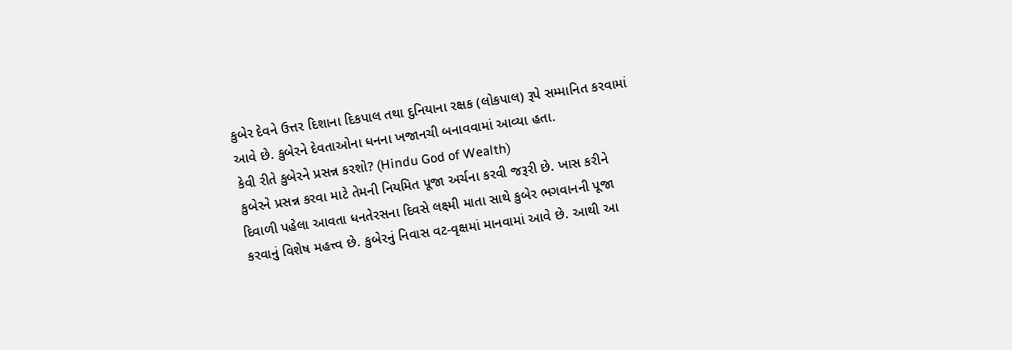કુબેર દેવને ઉત્તર દિશાના દિકપાલ તથા દુનિયાના રક્ષક (લોકપાલ) રૂપે સમ્માનિત કરવામાં આવે છે. કુબેરને દેવતાઓના ધનના ખજાનચી બનાવવામાં આવ્યા હતા.
કેવી રીતે કુબેરને પ્રસન્ન કરશો? (Hindu God of Wealth)
કુબેરને પ્રસન્ન કરવા માટે તેમની નિયમિત પૂજા અર્ચના કરવી જરૂરી છે. ખાસ કરીને દિવાળી પહેલા આવતા ધનતેરસના દિવસે લક્ષ્મી માતા સાથે કુબેર ભગવાનની પૂજા કરવાનું વિશેષ મહત્ત્વ છે. કુબેરનું નિવાસ વટ-વૃક્ષમાં માનવામાં આવે છે. આથી આ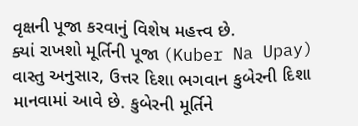વૃક્ષની પૂજા કરવાનું વિશેષ મહત્ત્વ છે.
ક્યાં રાખશો મૂર્તિની પૂજા (Kuber Na Upay)
વાસ્તુ અનુસાર, ઉત્તર દિશા ભગવાન કુબેરની દિશા માનવામાં આવે છે. કુબેરની મૂર્તિને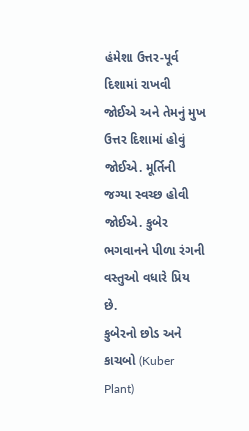હંમેશા ઉત્તર-પૂર્વ દિશામાં રાખવી જોઈએ અને તેમનું મુખ ઉત્તર દિશામાં હોવું જોઈએ. મૂર્તિની જગ્યા સ્વચ્છ હોવી જોઈએ. કુબેર ભગવાનને પીળા રંગની વસ્તુઓ વધારે પ્રિય છે.
કુબેરનો છોડ અને કાચબો (Kuber Plant)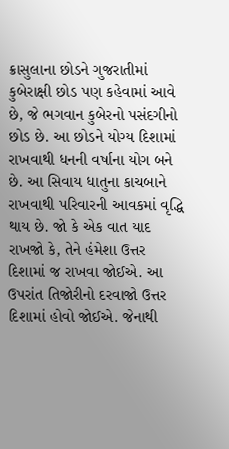ક્રાસુલાના છોડને ગુજરાતીમાં કુબેરાક્ષી છોડ પણ કહેવામાં આવે છે, જે ભગવાન કુબેરનો પસંદગીનો છોડ છે. આ છોડને યોગ્ય દિશામાં રાખવાથી ધનની વર્ષાના યોગ બને છે. આ સિવાય ધાતુના કાચબાને રાખવાથી પરિવારની આવકમાં વૃદ્ધિ થાય છે. જો કે એક વાત યાદ રાખજો કે, તેને હંમેશા ઉત્તર દિશામાં જ રાખવા જોઈએ. આ ઉપરાંત તિજોરીનો દરવાજો ઉત્તર દિશામાં હોવો જોઈએ. જેનાથી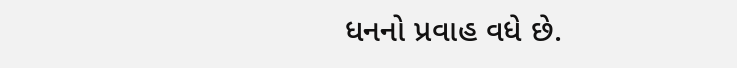ધનનો પ્રવાહ વધે છે.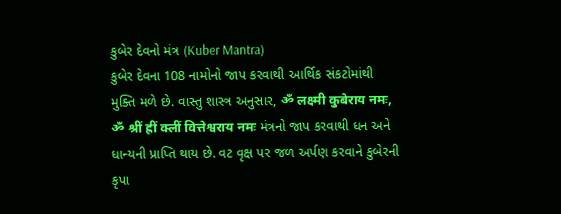કુબેર દેવનો મંત્ર (Kuber Mantra)
કુબેર દેવના 108 નામોનો જાપ કરવાથી આર્થિક સંકટોમાંથી મુક્તિ મળે છે. વાસ્તુ શાસ્ત્ર અનુસાર, ॐ लक्ष्मी कुबेराय नमः, ॐ श्रीं ह्रीं क्लीं वित्तेश्वराय नमः મંત્રનો જાપ કરવાથી ધન અને ધાન્યની પ્રાપ્તિ થાય છે. વટ વૃક્ષ પર જળ અર્પણ કરવાને કુબેરની કૃપા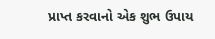પ્રાપ્ત કરવાનો એક શુભ ઉપાય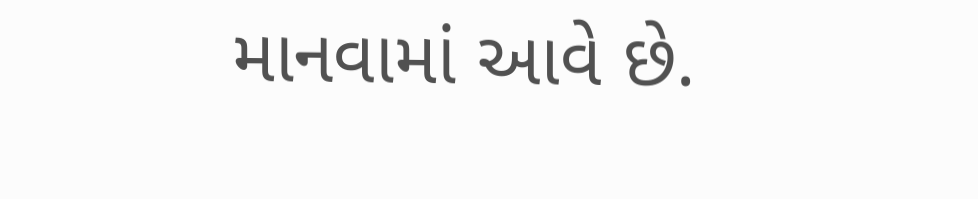માનવામાં આવે છે.